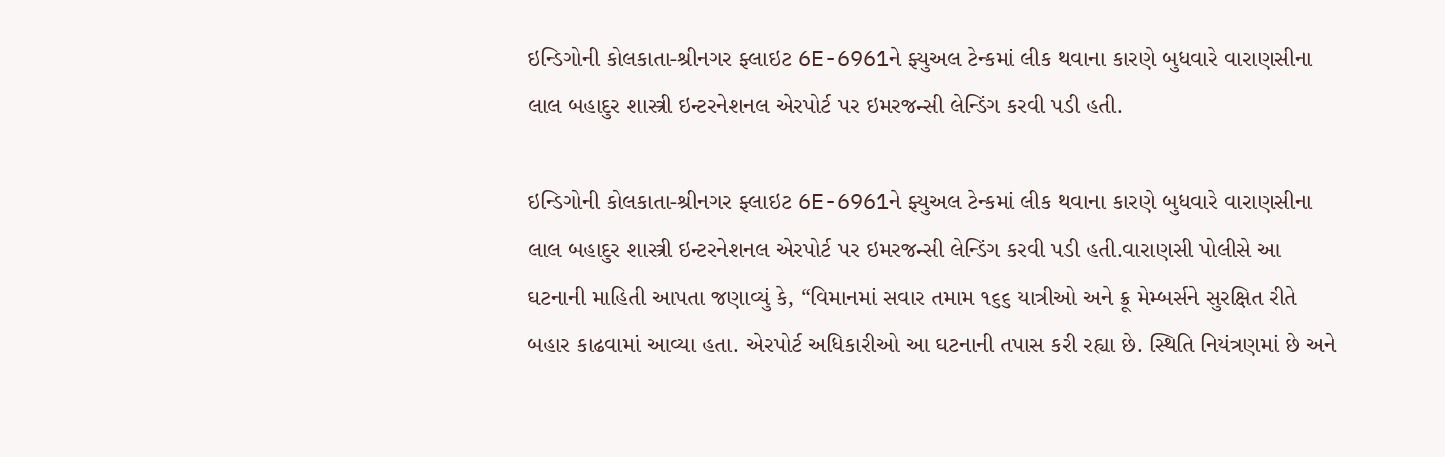ઇન્ડિગોની કોલકાતા-શ્રીનગર ફ્લાઇટ 6E-6961ને ફ્યુઅલ ટેન્કમાં લીક થવાના કારણે બુધવારે વારાણસીના લાલ બહાદુર શાસ્ત્રી ઇન્ટરનેશનલ એરપોર્ટ પર ઇમરજન્સી લેન્ડિંગ કરવી પડી હતી.

ઇન્ડિગોની કોલકાતા-શ્રીનગર ફ્લાઇટ 6E-6961ને ફ્યુઅલ ટેન્કમાં લીક થવાના કારણે બુધવારે વારાણસીના લાલ બહાદુર શાસ્ત્રી ઇન્ટરનેશનલ એરપોર્ટ પર ઇમરજન્સી લેન્ડિંગ કરવી પડી હતી.વારાણસી પોલીસે આ ઘટનાની માહિતી આપતા જણાવ્યું કે, “વિમાનમાં સવાર તમામ ૧૬૬ યાત્રીઓ અને ક્રૂ મેમ્બર્સને સુરક્ષિત રીતે બહાર કાઢવામાં આવ્યા હતા. એરપોર્ટ અધિકારીઓ આ ઘટનાની તપાસ કરી રહ્યા છે. સ્થિતિ નિયંત્રણમાં છે અને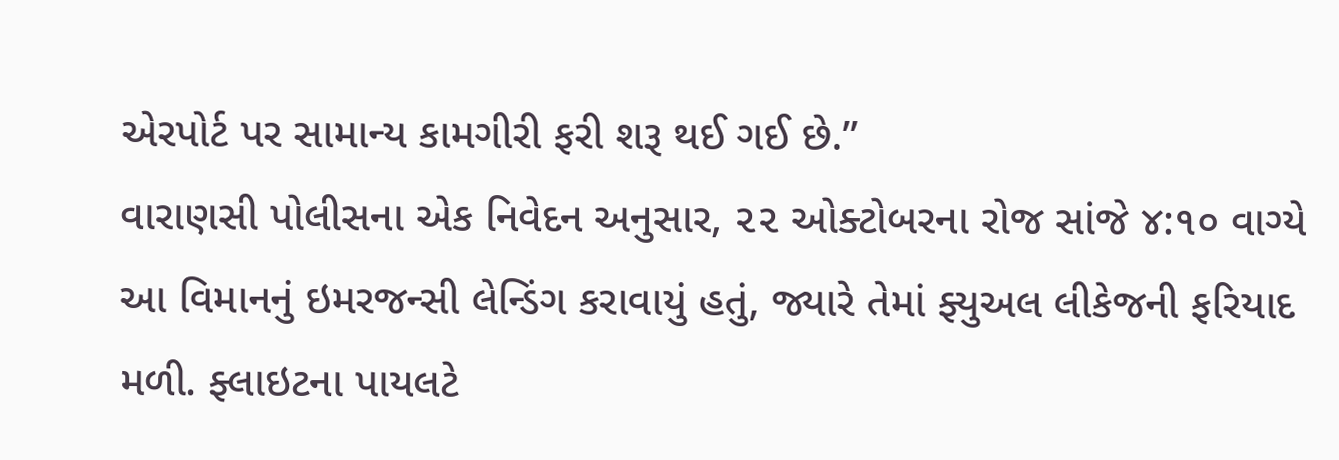એરપોર્ટ પર સામાન્ય કામગીરી ફરી શરૂ થઈ ગઈ છે.”
વારાણસી પોલીસના એક નિવેદન અનુસાર, ૨૨ ઓક્ટોબરના રોજ સાંજે ૪:૧૦ વાગ્યે આ વિમાનનું ઇમરજન્સી લેન્ડિંગ કરાવાયું હતું, જ્યારે તેમાં ફ્યુઅલ લીકેજની ફરિયાદ મળી. ફ્લાઇટના પાયલટે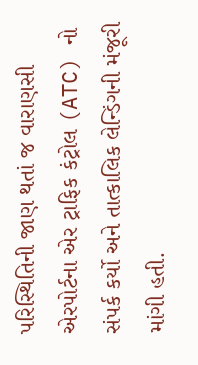પરિસ્થિતિની જાણ થતાં જ વારાણસી એરપોર્ટના એર ટ્રાફિક કંટ્રોલ (ATC) નો સંપર્ક કર્યો અને તાત્કાલિક લેન્ડિંગની મંજૂરી માંગી હતી.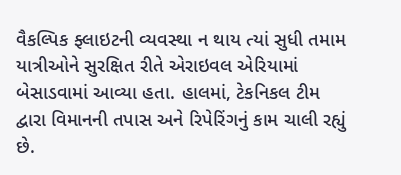વૈકલ્પિક ફ્લાઇટની વ્યવસ્થા ન થાય ત્યાં સુધી તમામ યાત્રીઓને સુરક્ષિત રીતે એરાઇવલ એરિયામાં બેસાડવામાં આવ્યા હતા. હાલમાં, ટેકનિકલ ટીમ દ્વારા વિમાનની તપાસ અને રિપેરિંગનું કામ ચાલી રહ્યું છે.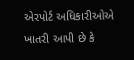એરપોર્ટ અધિકારીઓએ ખાતરી આપી છે કે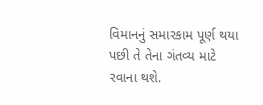વિમાનનું સમારકામ પૂર્ણ થયા પછી તે તેના ગંતવ્ય માટે રવાના થશે.